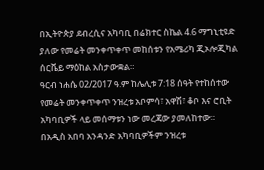በኢትዮጵያ ደብረሲና አካባቢ በሬክተር ስኬል 4.6 ማግኒቲዩድ ያለው የመሬት መንቀጥቀጥ መከሰቱን የአሜሪካ ጂኦሎጂካል ሰርቬይ ማዕከል አስታውቋል።
ዓርብ ነሐሴ 02/2017 ዓ.ም ከሌሊቱ 7:18 ሰዓት የተከሰተው የመሬት መንቀጥቀጥ ንዝረቱ አቦምሳ፣ አዋሽ፣ ቆቦ እና ሮቢት አካባቢዎች ላይ መሰማቱን ነው መረጃው ያመለከተው።
በአዲስ አበባ አንዳንድ አካባቢዎችም ንዝረቱ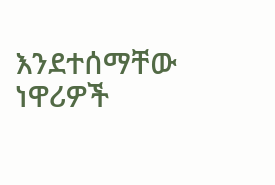እንደተሰማቸው ነዋሪዎች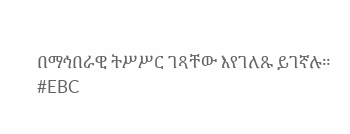በማኅበራዊ ትሥሥር ገጻቸው እየገለጹ ይገኛሉ።
#EBC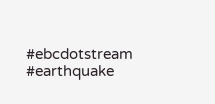#ebcdotstream #earthquake